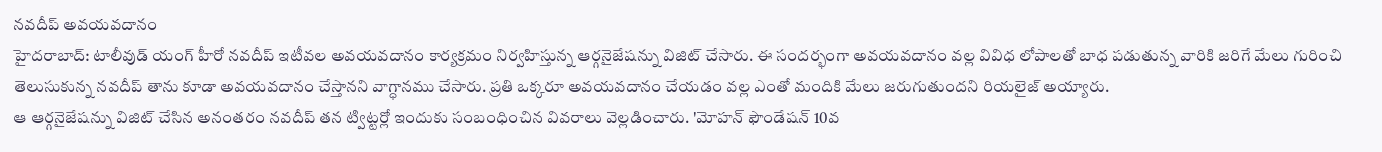నవదీప్ అవయవదానం
హైదరాబాద్: టాలీవుడ్ యంగ్ హీరో నవదీప్ ఇటీవల అవయవదానం కార్యక్రమం నిర్వహిస్తున్న ఆర్గనైజేషన్ను విజిట్ చేసారు. ఈ సందర్భంగా అవయవదానం వల్ల వివిధ లోపాలతో బాధ పడుతున్న వారికి జరిగే మేలు గురించి తెలుసుకున్న నవదీప్ తాను కూడా అవయవదానం చేస్తానని వాగ్ధానము చేసారు. ప్రతి ఒక్కరూ అవయవదానం చేయడం వల్ల ఎంతో మందికి మేలు జరుగుతుందని రియలైజ్ అయ్యారు.
ఆ ఆర్గనైజేషన్ను విజిట్ చేసిన అనంతరం నవదీప్ తన ట్విట్టర్లో ఇందుకు సంబంధించిన వివరాలు వెల్లడించారు. 'మోహన్ ఫౌండేషన్ 10వ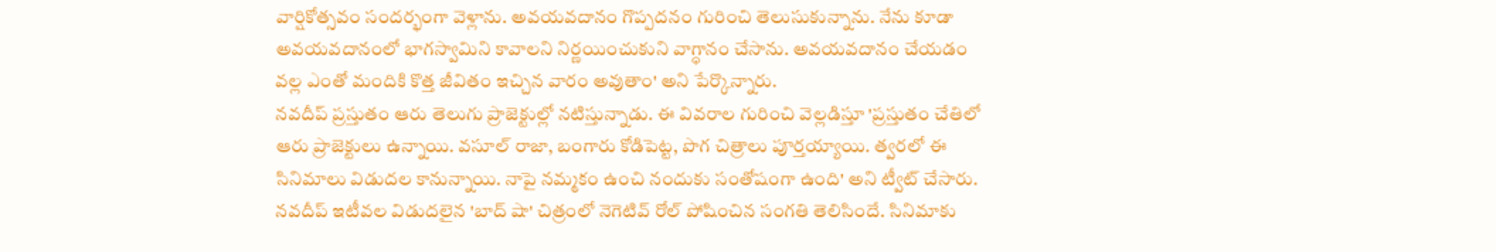వార్షికోత్సవం సందర్భంగా వెళ్లాను. అవయవదానం గొప్పదనం గురించి తెలుసుకున్నాను. నేను కూడా అవయవదానంలో భాగస్వామిని కావాలని నిర్ణయించుకుని వాగ్ధానం చేసాను. అవయవదానం చేయడం వల్ల ఎంతో మందికి కొత్త జీవితం ఇచ్చిన వారం అవుతాం' అని పేర్కొన్నారు.
నవదీప్ ప్రస్తుతం ఆరు తెలుగు ప్రాజెక్టుల్లో నటిస్తున్నాడు. ఈ వివరాల గురించి వెల్లడిస్తూ 'ప్రస్తుతం చేతిలో ఆరు ప్రాజెక్టులు ఉన్నాయి. వసూల్ రాజా, బంగారు కోడిపెట్ట, పొగ చిత్రాలు పూర్తయ్యాయి. త్వరలో ఈ సినిమాలు విడుదల కానున్నాయి. నాపై నమ్మకం ఉంచి నందుకు సంతోషంగా ఉంది' అని ట్వీట్ చేసారు. నవదీప్ ఇటీవల విడుదలైన 'బాద్ షా' చిత్రంలో నెగెటివ్ రోల్ పోషించిన సంగతి తెలిసిందే. సినిమాకు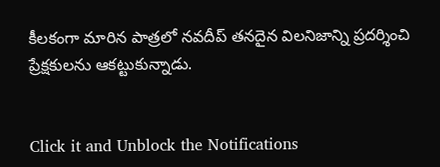కీలకంగా మారిన పాత్రలో నవదీప్ తనదైన విలనిజాన్ని ప్రదర్శించి ప్రేక్షకులను ఆకట్టుకున్నాడు.


Click it and Unblock the Notifications